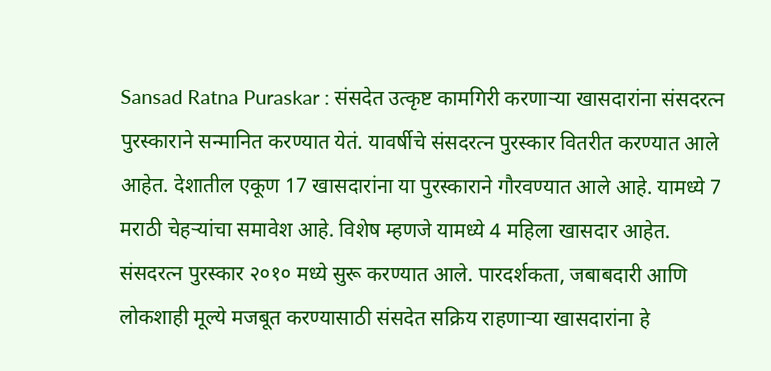Sansad Ratna Puraskar : संसदेत उत्कृष्ट कामगिरी करणाऱ्या खासदारांना संसदरत्न पुरस्काराने सन्मानित करण्यात येतं. यावर्षीचे संसदरत्न पुरस्कार वितरीत करण्यात आले आहेत. देशातील एकूण 17 खासदारांना या पुरस्काराने गौरवण्यात आले आहे. यामध्ये 7 मराठी चेहऱ्यांचा समावेश आहे. विशेष म्हणजे यामध्ये 4 महिला खासदार आहेत.
संसदरत्न पुरस्कार २०१० मध्ये सुरू करण्यात आले. पारदर्शकता, जबाबदारी आणि लोकशाही मूल्ये मजबूत करण्यासाठी संसदेत सक्रिय राहणाऱ्या खासदारांना हे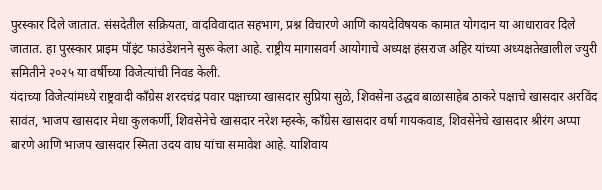पुरस्कार दिले जातात. संसदेतील सक्रियता, वादविवादात सहभाग, प्रश्न विचारणे आणि कायदेविषयक कामात योगदान या आधारावर दिले जातात. हा पुरस्कार प्राइम पॉइंट फाउंडेशनने सुरू केला आहे. राष्ट्रीय मागासवर्ग आयोगाचे अध्यक्ष हंसराज अहिर यांच्या अध्यक्षतेखालील ज्युरी समितीने २०२५ या वर्षीच्या विजेत्यांची निवड केली.
यंदाच्या विजेत्यांमध्ये राष्ट्रवादी काँग्रेस शरदचंद्र पवार पक्षाच्या खासदार सुप्रिया सुळे, शिवसेना उद्धव बाळासाहेब ठाकरे पक्षाचे खासदार अरविंद सावंत, भाजप खासदार मेधा कुलकर्णी, शिवसेनेचे खासदार नरेश म्हस्के, काँग्रेस खासदार वर्षा गायकवाड, शिवसेनेचे खासदार श्रीरंग अप्पा बारणे आणि भाजप खासदार स्मिता उदय वाघ यांचा समावेश आहे. याशिवाय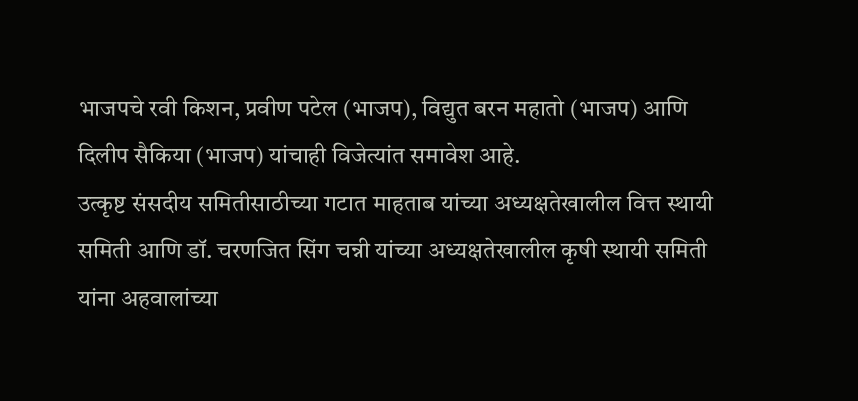भाजपचे रवी किशन, प्रवीण पटेल (भाजप), विद्युत बरन महातो (भाजप) आणि दिलीप सैकिया (भाजप) यांचाही विजेत्यांत समावेश आहे.
उत्कृष्ट संसदीय समितीसाठीच्या गटात माहताब यांच्या अध्यक्षतेखालील वित्त स्थायी समिती आणि डॉ. चरणजित सिंग चन्नी यांच्या अध्यक्षतेखालील कृषी स्थायी समिती यांना अहवालांच्या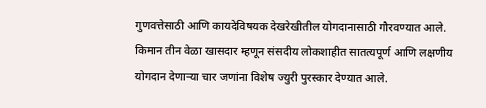गुणवत्तेसाठी आणि कायदेविषयक देखरेखीतील योगदानासाठी गौरवण्यात आले.
किमान तीन वेळा खासदार म्हणून संसदीय लोकशाहीत सातत्यपूर्ण आणि लक्षणीय योगदान देणाऱ्या चार जणांना विशेष ज्युरी पुरस्कार देण्यात आले.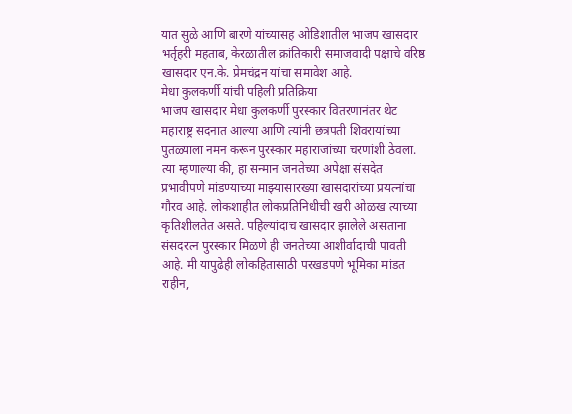यात सुळे आणि बारणे यांच्यासह ओडिशातील भाजप खासदार भर्तृहरी महताब, केरळातील क्रांतिकारी समाजवादी पक्षाचे वरिष्ठ खासदार एन.के. प्रेमचंद्रन यांचा समावेश आहे.
मेधा कुलकर्णी यांची पहिली प्रतिक्रिया
भाजप खासदार मेधा कुलकर्णी पुरस्कार वितरणानंतर थेट महाराष्ट्र सदनात आल्या आणि त्यांनी छत्रपती शिवरायांच्या पुतळ्याला नमन करून पुरस्कार महाराजांच्या चरणांशी ठेवला. त्या म्हणाल्या की, हा सन्मान जनतेच्या अपेक्षा संसदेत प्रभावीपणे मांडण्याच्या माझ्यासारख्या खासदारांच्या प्रयत्नांचा गौरव आहे. लोकशाहीत लोकप्रतिनिधीची खरी ओळख त्याच्या कृतिशीलतेत असते. पहिल्यांदाच खासदार झालेले असताना संसदरत्न पुरस्कार मिळणे ही जनतेच्या आशीर्वादाची पावती आहे. मी यापुढेही लोकहितासाठी परखडपणे भूमिका मांडत राहीन,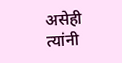असेही त्यांनी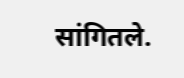सांगितले.